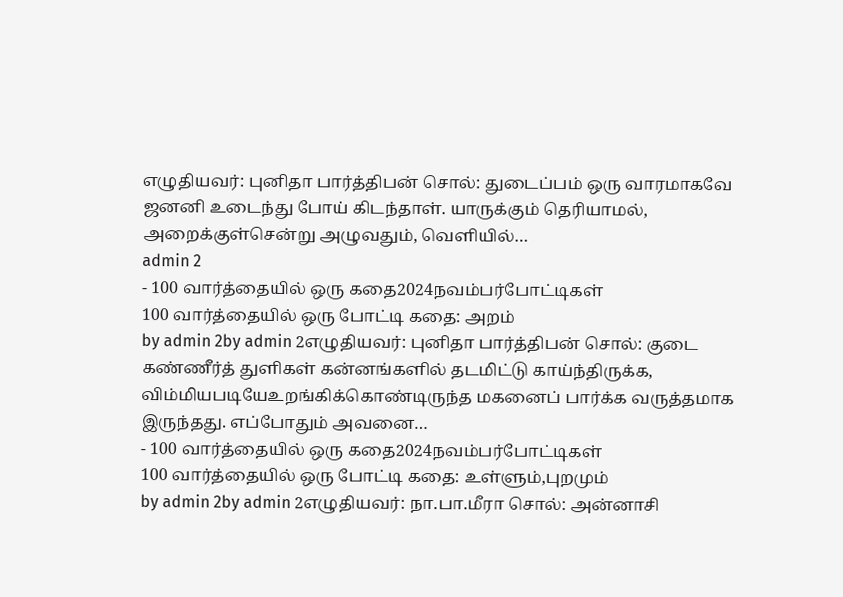எழுதியவர்: புனிதா பார்த்திபன் சொல்: துடைப்பம் ஒரு வாரமாகவே ஜனனி உடைந்து போய் கிடந்தாள். யாருக்கும் தெரியாமல், அறைக்குள்சென்று அழுவதும், வெளியில்…
admin 2
- 100 வார்த்தையில் ஒரு கதை2024நவம்பர்போட்டிகள்
100 வார்த்தையில் ஒரு போட்டி கதை: அறம்
by admin 2by admin 2எழுதியவர்: புனிதா பார்த்திபன் சொல்: குடை கண்ணீர்த் துளிகள் கன்னங்களில் தடமிட்டு காய்ந்திருக்க, விம்மியபடியேஉறங்கிக்கொண்டிருந்த மகனைப் பார்க்க வருத்தமாக இருந்தது. எப்போதும் அவனை…
- 100 வார்த்தையில் ஒரு கதை2024நவம்பர்போட்டிகள்
100 வார்த்தையில் ஒரு போட்டி கதை: உள்ளும்,புறமும்
by admin 2by admin 2எழுதியவர்: நா.பா.மீரா சொல்: அன்னாசி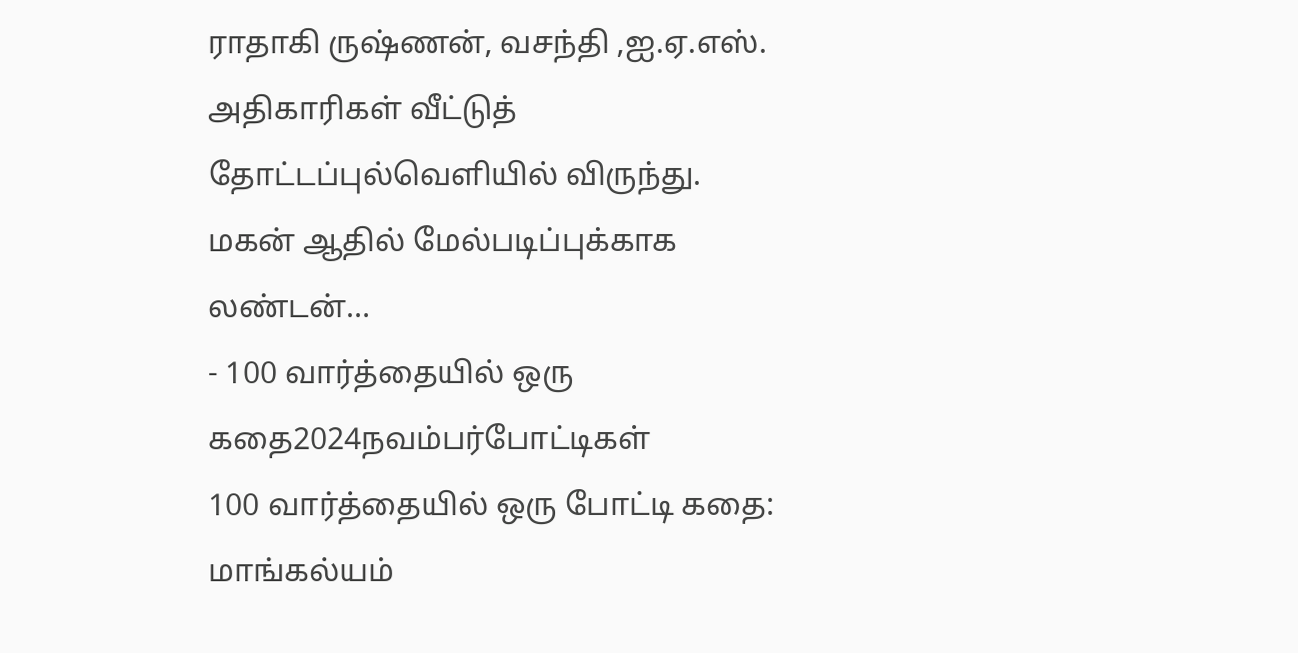ராதாகி ருஷ்ணன், வசந்தி ,ஐ.ஏ.எஸ். அதிகாரிகள் வீட்டுத் தோட்டப்புல்வெளியில் விருந்து. மகன் ஆதில் மேல்படிப்புக்காக லண்டன்…
- 100 வார்த்தையில் ஒரு கதை2024நவம்பர்போட்டிகள்
100 வார்த்தையில் ஒரு போட்டி கதை: மாங்கல்யம்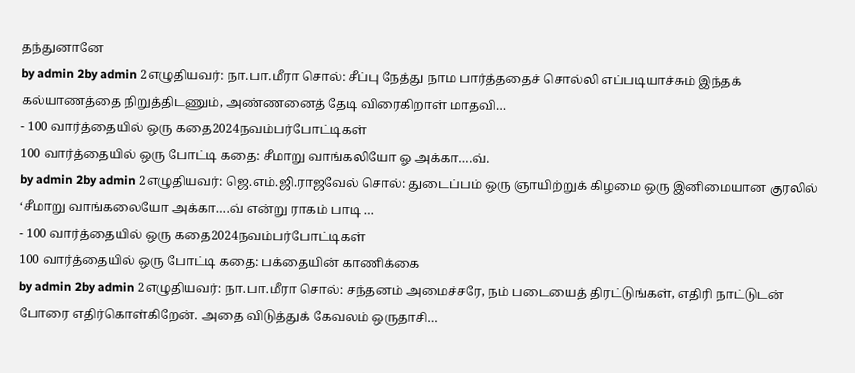தந்துனானே
by admin 2by admin 2எழுதியவர்: நா.பா.மீரா சொல்: சீப்பு நேத்து நாம பார்த்ததைச் சொல்லி எப்படியாச்சும் இந்தக் கல்யாணத்தை நிறுத்திடணும், அண்ணனைத் தேடி விரைகிறாள் மாதவி…
- 100 வார்த்தையில் ஒரு கதை2024நவம்பர்போட்டிகள்
100 வார்த்தையில் ஒரு போட்டி கதை: சீமாறு வாங்கலியோ ஓ அக்கா….வ்.
by admin 2by admin 2எழுதியவர்: ஜெ.எம்.ஜி.ராஜவேல் சொல்: துடைப்பம் ஒரு ஞாயிற்றுக் கிழமை ஒரு இனிமையான குரலில் ‘சீமாறு வாங்கலையோ அக்கா….வ் என்று ராகம் பாடி …
- 100 வார்த்தையில் ஒரு கதை2024நவம்பர்போட்டிகள்
100 வார்த்தையில் ஒரு போட்டி கதை: பக்தையின் காணிக்கை
by admin 2by admin 2எழுதியவர்: நா.பா.மீரா சொல்: சந்தனம் அமைச்சரே, நம் படையைத் திரட்டுங்கள், எதிரி நாட்டுடன் போரை எதிர்கொள்கிறேன். அதை விடுத்துக் கேவலம் ஒருதாசி…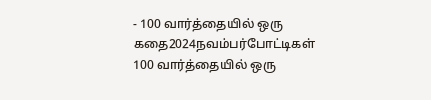- 100 வார்த்தையில் ஒரு கதை2024நவம்பர்போட்டிகள்
100 வார்த்தையில் ஒரு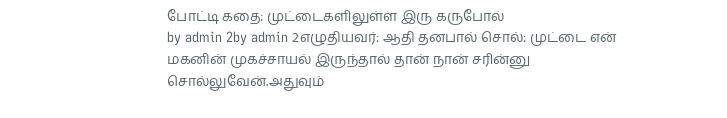போட்டி கதை: முட்டைகளிலுள்ள இரு கருபோல்
by admin 2by admin 2எழுதியவர்: ஆதி தனபால் சொல்: முட்டை என் மகனின் முகச்சாயல் இருந்தால் தான் நான் சரின்னு சொல்லுவேன்.அதுவும்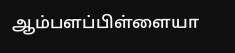ஆம்பளப்பிள்ளையா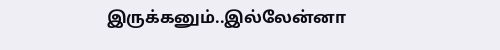இருக்கனும்..இல்லேன்னா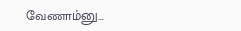வேணாம்னு…